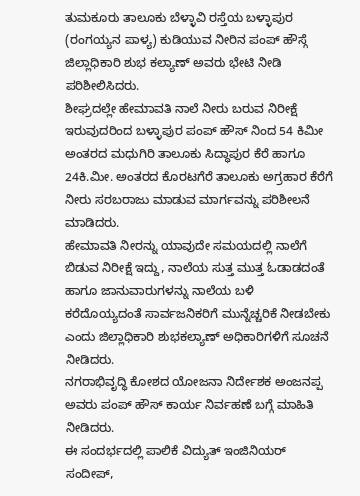ತುಮಕೂರು ತಾಲೂಕು ಬೆಳ್ಳಾವಿ ರಸ್ತೆಯ ಬಳ್ಳಾಪುರ (ರಂಗಯ್ಯನ ಪಾಳ್ಯ) ಕುಡಿಯುವ ನೀರಿನ ಪಂಪ್ ಹೌಸ್ಗೆ ಜಿಲ್ಲಾಧಿಕಾರಿ ಶುಭ ಕಲ್ಯಾಣ್ ಅವರು ಭೇಟಿ ನೀಡಿ ಪರಿಶೀಲಿಸಿದರು.
ಶೀಘ್ರದಲ್ಲೇ ಹೇಮಾವತಿ ನಾಲೆ ನೀರು ಬರುವ ನಿರೀಕ್ಷೆ ಇರುವುದರಿಂದ ಬಳ್ಳಾಪುರ ಪಂಪ್ ಹೌಸ್ ನಿಂದ 54 ಕಿಮೀ ಅಂತರದ ಮಧುಗಿರಿ ತಾಲೂಕು ಸಿದ್ಧಾಪುರ ಕೆರೆ ಹಾಗೂ 24ಕಿ.ಮೀ. ಅಂತರದ ಕೊರಟಗೆರೆ ತಾಲೂಕು ಅಗ್ರಹಾರ ಕೆರೆಗೆ ನೀರು ಸರಬರಾಜು ಮಾಡುವ ಮಾರ್ಗವನ್ನು ಪರಿಶೀಲನೆ ಮಾಡಿದರು.
ಹೇಮಾವತಿ ನೀರನ್ನು ಯಾವುದೇ ಸಮಯದಲ್ಲಿ ನಾಲೆಗೆ ಬಿಡುವ ನಿರೀಕ್ಷೆ ಇದ್ದು, ನಾಲೆಯ ಸುತ್ತ ಮುತ್ತ ಓಡಾಡದಂತೆ ಹಾಗೂ ಜಾನುವಾರುಗಳನ್ನು ನಾಲೆಯ ಬಳಿ ಕರೆದೊಯ್ಯದಂತೆ ಸಾರ್ವಜನಿಕರಿಗೆ ಮುನ್ನೆಚ್ಚರಿಕೆ ನೀಡಬೇಕು ಎಂದು ಜಿಲ್ಲಾಧಿಕಾರಿ ಶುಭಕಲ್ಯಾಣ್ ಅಧಿಕಾರಿಗಳಿಗೆ ಸೂಚನೆ ನೀಡಿದರು.
ನಗರಾಭಿವೃದ್ಧಿ ಕೋಶದ ಯೋಜನಾ ನಿರ್ದೇಶಕ ಅಂಜನಪ್ಪ ಅವರು ಪಂಪ್ ಹೌಸ್ ಕಾರ್ಯ ನಿರ್ವಹಣೆ ಬಗ್ಗೆ ಮಾಹಿತಿ ನೀಡಿದರು.
ಈ ಸಂದರ್ಭದಲ್ಲಿ ಪಾಲಿಕೆ ವಿದ್ಯುತ್ ಇಂಜಿನಿಯರ್ ಸಂದೀಪ್,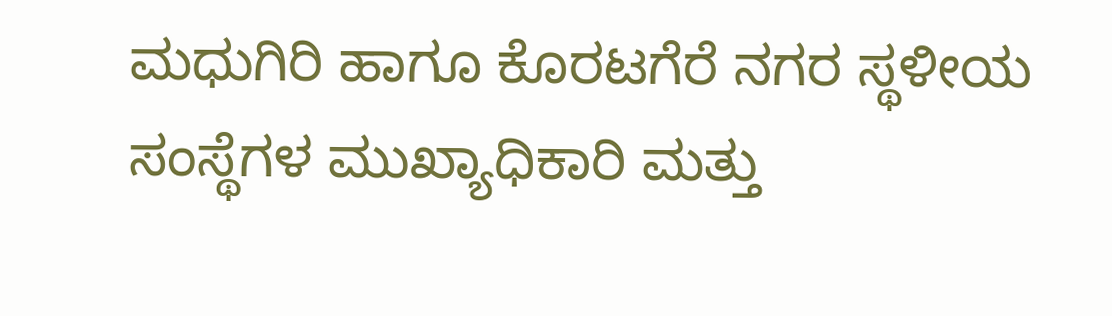ಮಧುಗಿರಿ ಹಾಗೂ ಕೊರಟಗೆರೆ ನಗರ ಸ್ಥಳೀಯ ಸಂಸ್ಥೆಗಳ ಮುಖ್ಯಾಧಿಕಾರಿ ಮತ್ತು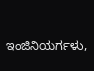ಇಂಜಿನಿಯರ್ಗಳು,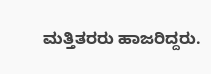ಮತ್ತಿತರರು ಹಾಜರಿದ್ದರು.